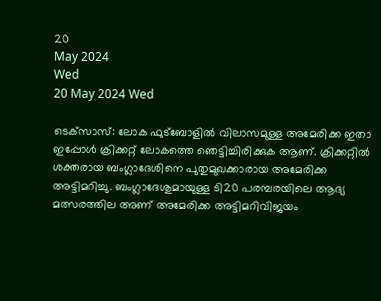20
May 2024
Wed
20 May 2024 Wed

ടെക്‌സാസ്: ലോക ഫുട്ബോളിൽ വിലാസമുള്ള അമേരിക്ക ഇതാ ഇപ്പോൾ ക്രിക്കറ്റ് ലോകത്തെ ഞെട്ടിച്ചിരിക്കുക ആണ്. ക്രിക്കറ്റിൽ ശക്തരായ ബംഗ്ലാദേശിനെ പുതുമുഖക്കാരായ അമേരിക്ക അട്ടിമറിച്ചു. ബംഗ്ലാദേശുമായുള്ള ടി20 പരമ്പരയിലെ ആദ്യ മത്സരത്തില അണ് അമേരിക്ക അട്ടിമറിവിജയം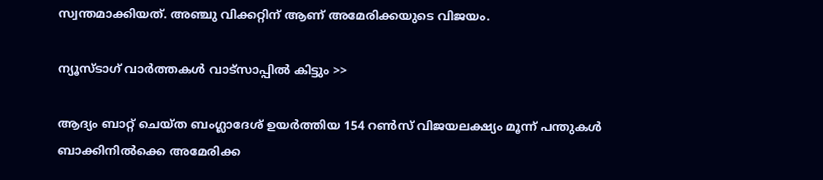സ്വന്തമാക്കിയത്. അഞ്ചു വിക്കറ്റിന് ആണ് അമേരിക്കയുടെ വിജയം.

ന്യൂസ്ടാഗ് വാര്‍ത്തകള്‍ വാട്‌സാപ്പില്‍ കിട്ടും >>

ആദ്യം ബാറ്റ് ചെയ്ത ബംഗ്ലാദേശ് ഉയര്‍ത്തിയ 154 റണ്‍സ് വിജയലക്ഷ്യം മൂന്ന് പന്തുകള്‍ ബാക്കിനില്‍ക്കെ അമേരിക്ക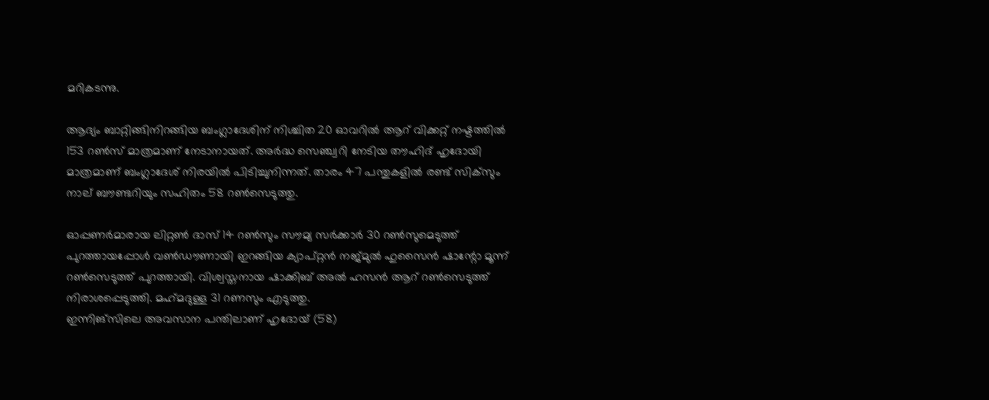മറികടന്നു.

ആദ്യം ബാറ്റിങ്ങിനിറങ്ങിയ ബംഗ്ലാദേശിന് നിശ്ചിത 20 ഓവറില്‍ ആറ് വിക്കറ്റ് നഷ്ടത്തില്‍ 153 റണ്‍സ് മാത്രമാണ് നേടാനായത്. അര്‍ദ്ധ സെഞ്ച്വറി നേടിയ തൗഹിദ് ഹൃദോയി മാത്രമാണ് ബംഗ്ലാദേശ് നിരയില്‍ പിടിച്ചുനിന്നത്. താരം 47 പന്തുകളില്‍ രണ്ട് സിക്‌സും നാല് ബൗണ്ടറിയും സഹിതം 58 റണ്‍സെടുത്തു.

ഓപ്പണര്‍മാരായ ലിറ്റണ്‍ ദാസ് 14 റണ്‍സും സൗമ്യ സര്‍ക്കാര്‍ 30 റണ്‍സുമെടുത്ത് പുറത്തായപ്പോള്‍ വണ്‍ഡൗണായി ഇറങ്ങിയ ക്യാപ്റ്റന്‍ നജ്മുല്‍ ഹുസൈന്‍ ഷാന്റോ മൂന്ന് റണ്‍സെടുത്ത് പുറത്തായി. വിശ്വസ്തനായ ഷാക്കിബ് അല്‍ ഹസന്‍ ആറ് റണ്‍സെടുത്ത് നിരാശപ്പെടുത്തി. മഹ്‌മദുള്ള 31 റണസും എടുത്തു.
ഇന്നിങ്‌സിലെ അവസാന പന്തിലാണ് ഹൃദോയ് (58)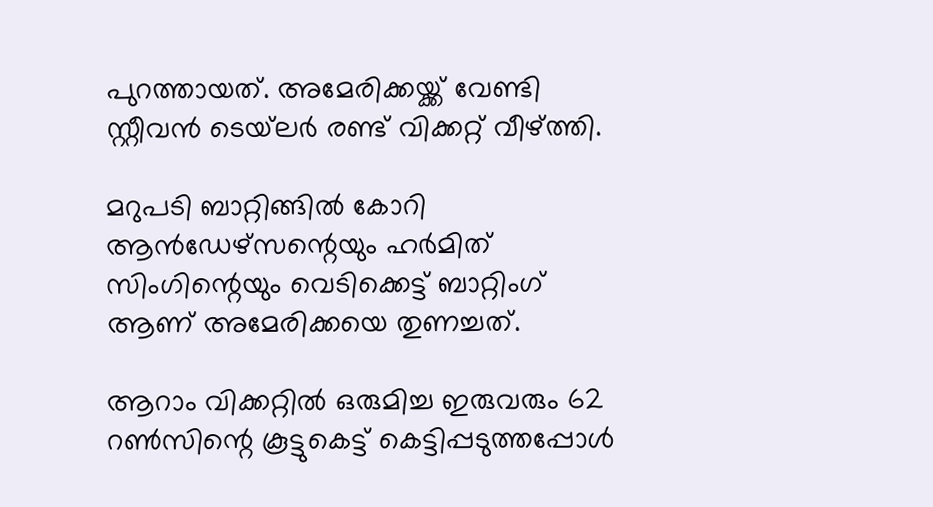പുറത്തായത്. അമേരിക്കയ്ക്ക് വേണ്ടി സ്റ്റീവന്‍ ടെയ്‌ലര്‍ രണ്ട് വിക്കറ്റ് വീഴ്ത്തി.

മറുപടി ബാറ്റിങ്ങില്‍ കോറി ആന്‍ഡേഴ്‌സന്റെയും ഹര്‍മിത് സിംഗിന്റെയും വെടിക്കെട്ട് ബാറ്റിംഗ് ആണ് അമേരിക്കയെ തുണച്ചത്.

ആറാം വിക്കറ്റില്‍ ഒരുമിച്ച ഇരുവരും 62 റണ്‍സിന്റെ കൂട്ടുകെട്ട് കെട്ടിപ്പടുത്തപ്പോള്‍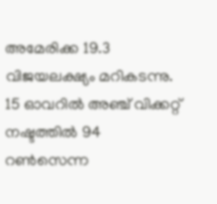അമേരിക്ക 19.3 വിജയലക്ഷ്യം മറികടന്നു. 15 ഓവറില്‍ അഞ്ച് വിക്കറ്റ് നഷ്ടത്തില്‍ 94 റണ്‍സെന്ന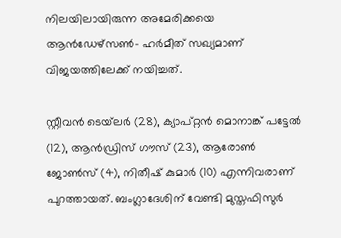നിലയിലായിരുന്ന അമേരിക്കയെ ആന്‍ഡേഴ്‌സണ്‍- ഹര്‍മീത് സഖ്യമാണ് വിജയത്തിലേക്ക് നയിച്ചത്.

സ്റ്റീവന്‍ ടെയ്‌ലര്‍ (28), ക്യാപ്റ്റന്‍ മൊനാങ്ക് പട്ടേല്‍ (12), ആന്‍ഡ്രിസ് ഗൗസ് (23), ആരോണ്‍ ജോണ്‍സ് (4), നിതീഷ് കുമാര്‍ (10) എന്നിവരാണ് പുറത്തായത്. ബംഗ്ലാദേശിന് വേണ്ടി മുസ്തഫിസുര്‍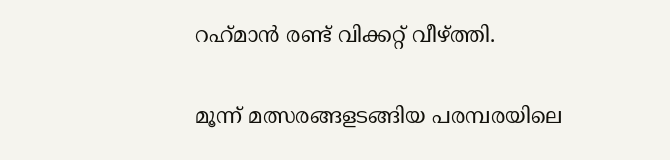റഹ്‌മാന്‍ രണ്ട് വിക്കറ്റ് വീഴ്ത്തി.

മൂന്ന് മത്സരങ്ങളടങ്ങിയ പരമ്പരയിലെ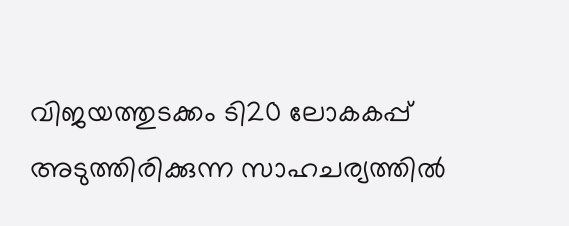വിജയത്തുടക്കം ടി20 ലോകകപ്പ് അടുത്തിരിക്കുന്ന സാഹചര്യത്തില്‍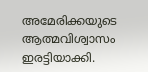അമേരിക്കയുടെ ആത്മവിശ്വാസം ഇരട്ടിയാക്കി.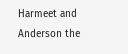Harmeet and Anderson the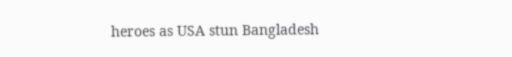heroes as USA stun Bangladesh